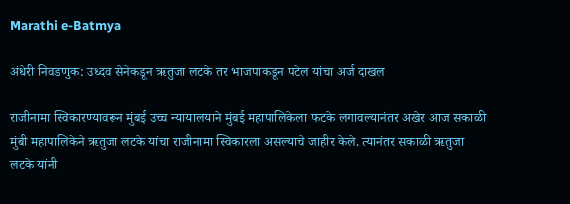Marathi e-Batmya

अंधेरी निवडणुक: उध्दव सेनेकडून ऋतुजा लटके तर भाजपाकडून पटेल यांचा अर्ज दाखल

राजीनामा स्विकारण्यावरून मुंबई उच्च न्यायालयाने मुंबई महापालिकेला फटके लगावल्यानंतर अखेर आज सकाळी मुंबी महापालिकेने ऋतुजा लटके यांचा राजीनामा स्विकारला असल्याचे जाहीर केले. त्यानंतर सकाळी ऋतुजा लटके यांनी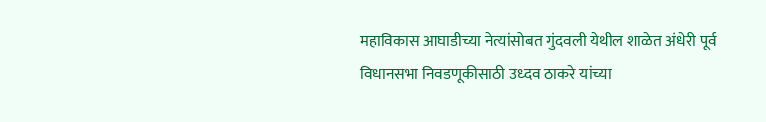महाविकास आघाडीच्या नेत्यांसोबत गुंदवली येथील शाळेत अंधेरी पूर्व विधानसभा निवडणूकीसाठी उध्दव ठाकरे यांच्या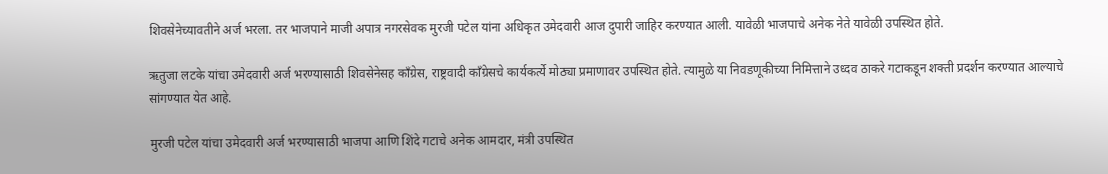शिवसेनेच्यावतीने अर्ज भरला. तर भाजपाने माजी अपात्र नगरसेवक मुरजी पटेल यांना अधिकृत उमेदवारी आज दुपारी जाहिर करण्यात आली. यावेळी भाजपाचे अनेक नेते यावेळी उपस्थित होते.

ऋतुजा लटके यांचा उमेदवारी अर्ज भरण्यासाठी शिवसेनेसह काँग्रेस, राष्ट्रवादी काँग्रेसचे कार्यकर्त्ये मोठ्या प्रमाणावर उपस्थित होते. त्यामुळे या निवडणूकीच्या निमित्ताने उध्दव ठाकरे गटाकडून शक्ती प्रदर्शन करण्यात आल्याचे सांगण्यात येत आहे.

मुरजी पटेल यांचा उमेदवारी अर्ज भरण्यासाठी भाजपा आणि शिंदे गटाचे अनेक आमदार, मंत्री उपस्थित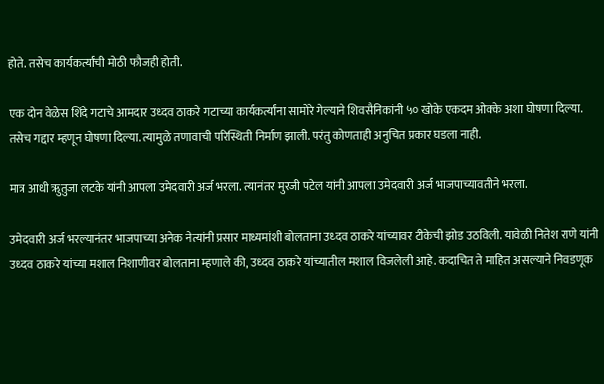होते. तसेच कार्यकर्त्यांची मोठी फौजही होती.

एक दोन वेळेस शिंदे गटाचे आमदार उध्दव ठाकरे गटाच्या कार्यकर्त्यांना सामोरे गेल्याने शिवसैनिकांनी ५० खोके एकदम ओक्के अशा घोषणा दिल्या. तसेच गद्दार म्हणून घोषणा दिल्या. त्यामुळे तणावाची परिस्थिती निर्माण झाली. परंतु कोणताही अनुचित प्रकार घडला नाही.

मात्र आधी ऋुतुजा लटके यांनी आपला उमेदवारी अर्ज भरला. त्यानंतर मुरजी पटेल यांनी आपला उमेदवारी अर्ज भाजपाच्यावतीने भरला.

उमेदवारी अर्ज भरल्यानंतर भाजपाच्या अनेक नेत्यांनी प्रसार माध्यमांशी बोलताना उध्दव ठाकरे यांच्यावर टीकेची झोड उठविली. यावेळी नितेश राणे यांनी उध्दव ठाकरे यांच्या मशाल निशाणीवर बोलताना म्हणाले की, उध्दव ठाकरे यांच्यातील मशाल विजलेली आहे. कदाचित ते माहित असल्याने निवडणूक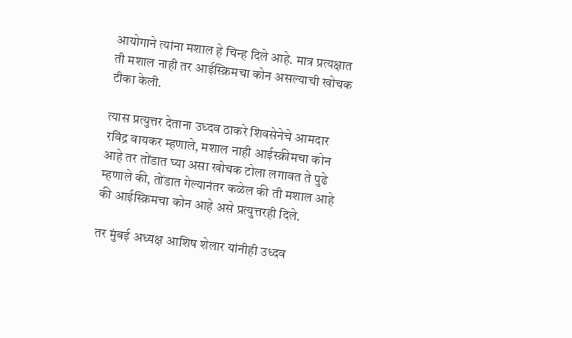आयोगाने त्यांना मशाल हे चिन्ह दिले आहे. मात्र प्रत्यक्षात ती मशाल नाही तर आईस्क्रिमचा कोन असल्याची खोचक टीका केली.

त्यास प्रत्युत्तर देताना उध्दव ठाकरे शिवसेनेचे आमदार रविंद्र वायकर म्हणाले, मशाल नाही आईस्क्रीमचा कोन आहे तर तोंडात घ्या असा खोचक टोला लगावत ते पुढे म्हणाले की, तोंडात गेल्यानंतर कळेल की ती मशाल आहे की आईस्क्रिमचा कोन आहे असे प्रत्युत्तरही दिले.

तर मुंबई अध्यक्ष आशिष शेलार यांनीही उध्दव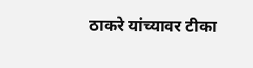ठाकरे यांच्यावर टीका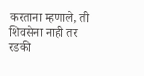करताना म्हणाले, ती शिवसेना नाही तर रडकी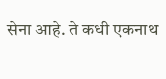सेना आहे. ते कधी एकनाथ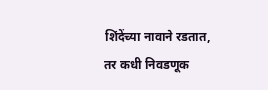शिंदेंच्या नावाने रडतात, तर कधी निवडणूक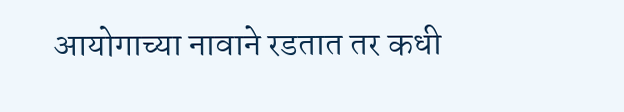आयोगाच्या नावाने रडतात तर कधी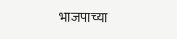भाजपाच्या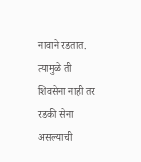नावाने रडतात. त्यामुळे ती शिवसेना नाही तर रडकी सेना असल्याची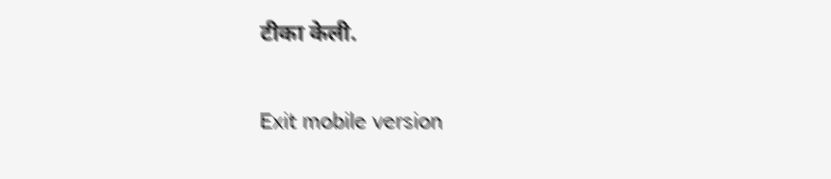टीका केली.

Exit mobile version